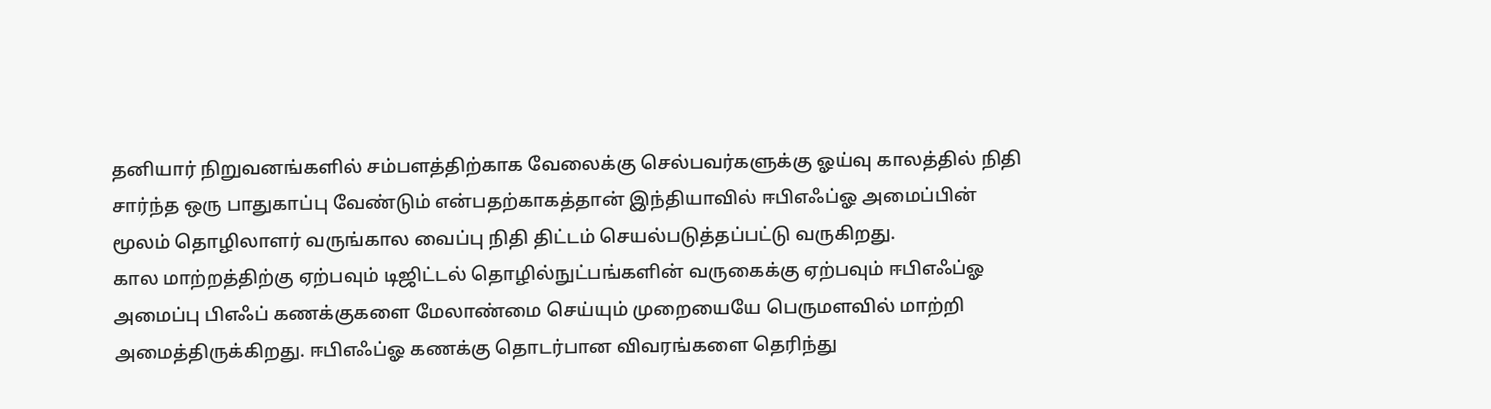தனியார் நிறுவனங்களில் சம்பளத்திற்காக வேலைக்கு செல்பவர்களுக்கு ஓய்வு காலத்தில் நிதி சார்ந்த ஒரு பாதுகாப்பு வேண்டும் என்பதற்காகத்தான் இந்தியாவில் ஈபிஎஃப்ஓ அமைப்பின் மூலம் தொழிலாளர் வருங்கால வைப்பு நிதி திட்டம் செயல்படுத்தப்பட்டு வருகிறது.
கால மாற்றத்திற்கு ஏற்பவும் டிஜிட்டல் தொழில்நுட்பங்களின் வருகைக்கு ஏற்பவும் ஈபிஎஃப்ஓ அமைப்பு பிஎஃப் கணக்குகளை மேலாண்மை செய்யும் முறையையே பெருமளவில் மாற்றி அமைத்திருக்கிறது. ஈபிஎஃப்ஓ கணக்கு தொடர்பான விவரங்களை தெரிந்து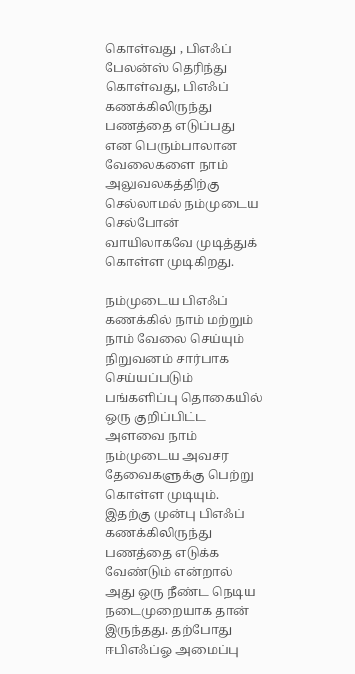கொள்வது , பிஎஃப் பேலன்ஸ் தெரிந்து கொள்வது, பிஎஃப் கணக்கிலிருந்து பணத்தை எடுப்பது என பெரும்பாலான வேலைகளை நாம் அலுவலகத்திற்கு செல்லாமல் நம்முடைய செல்போன் வாயிலாகவே முடித்துக் கொள்ள முடிகிறது.

நம்முடைய பிஎஃப் கணக்கில் நாம் மற்றும் நாம் வேலை செய்யும் நிறுவனம் சார்பாக செய்யப்படும் பங்களிப்பு தொகையில் ஒரு குறிப்பிட்ட அளவை நாம் நம்முடைய அவசர தேவைகளுக்கு பெற்று கொள்ள முடியும். இதற்கு முன்பு பிஎஃப் கணக்கிலிருந்து பணத்தை எடுக்க வேண்டும் என்றால் அது ஒரு நீண்ட நெடிய நடைமுறையாக தான் இருந்தது. தற்போது ஈபிஎஃப்ஓ அமைப்பு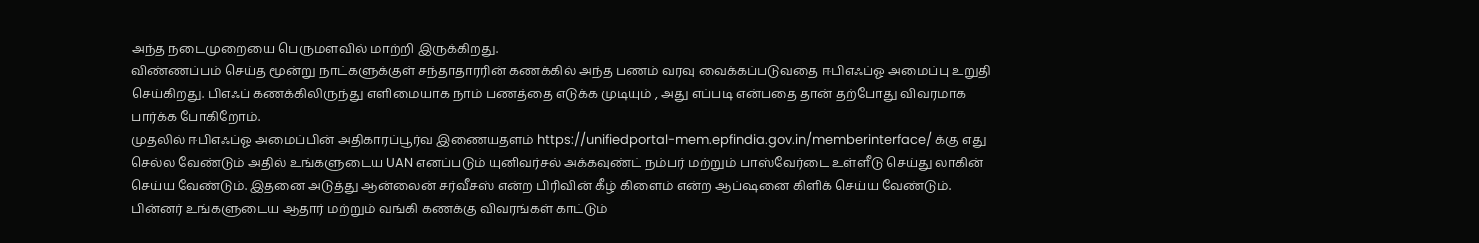அந்த நடைமுறையை பெருமளவில் மாற்றி இருக்கிறது.
விண்ணப்பம் செய்த மூன்று நாட்களுக்குள் சந்தாதாரரின் கணக்கில் அந்த பணம் வரவு வைக்கப்படுவதை ஈபிஎஃப்ஓ அமைப்பு உறுதி செய்கிறது. பிஎஃப் கணக்கிலிருந்து எளிமையாக நாம் பணத்தை எடுக்க முடியும் , அது எப்படி என்பதை தான் தற்போது விவரமாக பார்க்க போகிறோம்.
முதலில் ஈபிஎஃப்ஓ அமைப்பின் அதிகாரப்பூர்வ இணையதளம் https://unifiedportal-mem.epfindia.gov.in/memberinterface/ க்கு எது செல்ல வேண்டும் அதில் உங்களுடைய UAN எனப்படும் யுனிவர்சல் அக்கவுண்ட் நம்பர் மற்றும் பாஸ்வேர்டை உள்ளீடு செய்து லாகின் செய்ய வேண்டும். இதனை அடுத்து ஆன்லைன் சர்வீசஸ் என்ற பிரிவின் கீழ் கிளைம் என்ற ஆப்ஷனை கிளிக் செய்ய வேண்டும்.
பின்னர் உங்களுடைய ஆதார் மற்றும் வங்கி கணக்கு விவரங்கள் காட்டும்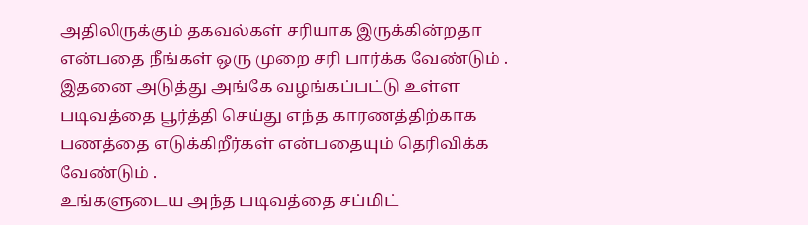அதிலிருக்கும் தகவல்கள் சரியாக இருக்கின்றதா என்பதை நீங்கள் ஒரு முறை சரி பார்க்க வேண்டும் . இதனை அடுத்து அங்கே வழங்கப்பட்டு உள்ள படிவத்தை பூர்த்தி செய்து எந்த காரணத்திற்காக பணத்தை எடுக்கிறீர்கள் என்பதையும் தெரிவிக்க வேண்டும் .
உங்களுடைய அந்த படிவத்தை சப்மிட்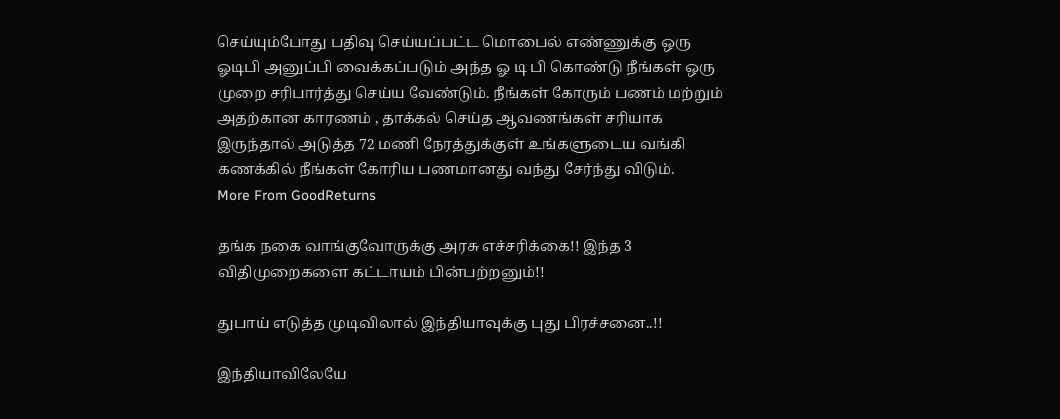செய்யும்போது பதிவு செய்யப்பட்ட மொபைல் எண்ணுக்கு ஒரு ஓடிபி அனுப்பி வைக்கப்படும் அந்த ஓ டி பி கொண்டு நீங்கள் ஒரு முறை சரிபார்த்து செய்ய வேண்டும். நீங்கள் கோரும் பணம் மற்றும் அதற்கான காரணம் , தாக்கல் செய்த ஆவணங்கள் சரியாக இருந்தால் அடுத்த 72 மணி நேரத்துக்குள் உங்களுடைய வங்கி கணக்கில் நீங்கள் கோரிய பணமானது வந்து சேர்ந்து விடும்.
More From GoodReturns

தங்க நகை வாங்குவோருக்கு அரசு எச்சரிக்கை!! இந்த 3 விதிமுறைகளை கட்டாயம் பின்பற்றனும்!!

துபாய் எடுத்த முடிவிலால் இந்தியாவுக்கு புது பிரச்சனை..!!

இந்தியாவிலேயே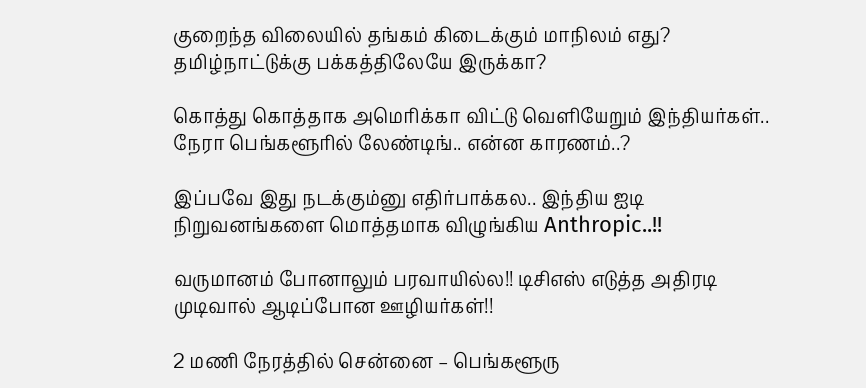குறைந்த விலையில் தங்கம் கிடைக்கும் மாநிலம் எது? தமிழ்நாட்டுக்கு பக்கத்திலேயே இருக்கா?

கொத்து கொத்தாக அமெரிக்கா விட்டு வெளியேறும் இந்தியர்கள்.. நேரா பெங்களூரில் லேண்டிங்.. என்ன காரணம்..?

இப்பவே இது நடக்கும்னு எதிர்பாக்கல.. இந்திய ஐடி நிறுவனங்களை மொத்தமாக விழுங்கிய Anthropic..!!

வருமானம் போனாலும் பரவாயில்ல!! டிசிஎஸ் எடுத்த அதிரடி முடிவால் ஆடிப்போன ஊழியர்கள்!!

2 மணி நேரத்தில் சென்னை – பெங்களூரு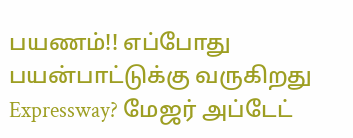பயணம்!! எப்போது பயன்பாட்டுக்கு வருகிறது Expressway? மேஜர் அப்டேட்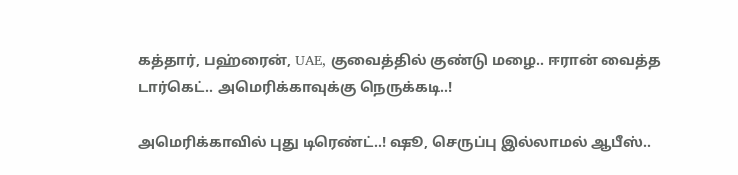கத்தார், பஹ்ரைன், UAE, குவைத்தில் குண்டு மழை.. ஈரான் வைத்த டார்கெட்.. அமெரிக்காவுக்கு நெருக்கடி..!

அமெரிக்காவில் புது டிரெண்ட்..! ஷூ, செருப்பு இல்லாமல் ஆபீஸ்..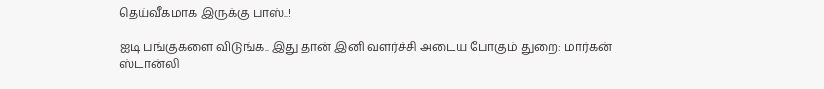தெய்வீகமாக இருக்கு பாஸ்..!

ஐடி பங்குகளை விடுங்க.. இது தான் இனி வளர்ச்சி அடைய போகும் துறை: மார்கன் ஸ்டான்லி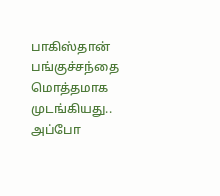பாகிஸ்தான் பங்குச்சந்தை மொத்தமாக முடங்கியது.. அப்போ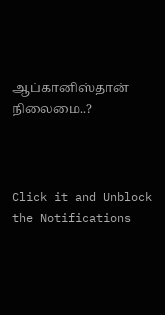ஆப்கானிஸ்தான் நிலைமை..?



Click it and Unblock the Notifications